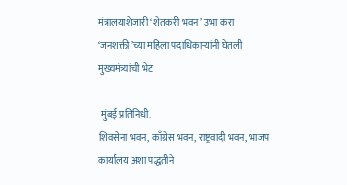मंत्रालयाशेजारी ‘शेतकरी भवन’ उभा करा ‘जनशक्ती’च्या महिला पदाधिकाऱ्यांनी घेतली मुख्यमंत्र्यांची भेट

 मुंबई प्रतिनिधी.                                                    शिवसेना भवन, काँग्रेस भवन, राष्ट्रवादी भवन, भाजप कार्यालय अशा पद्धतीने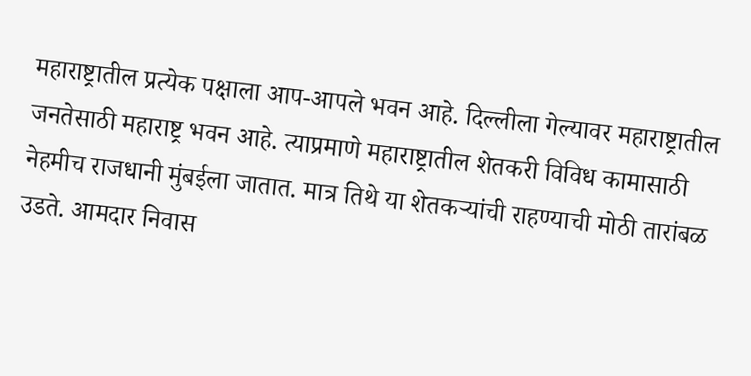महाराष्ट्रातील प्रत्येक पक्षाला आप-आपले भवन आहे. दिल्लीला गेल्यावर महाराष्ट्रातील जनतेसाठी महाराष्ट्र भवन आहे. त्याप्रमाणे महाराष्ट्रातील शेतकरी विविध कामासाठी नेहमीच राजधानी मुंबईला जातात. मात्र तिथे या शेतकऱ्यांची राहण्याची मोठी तारांबळ उडते. आमदार निवास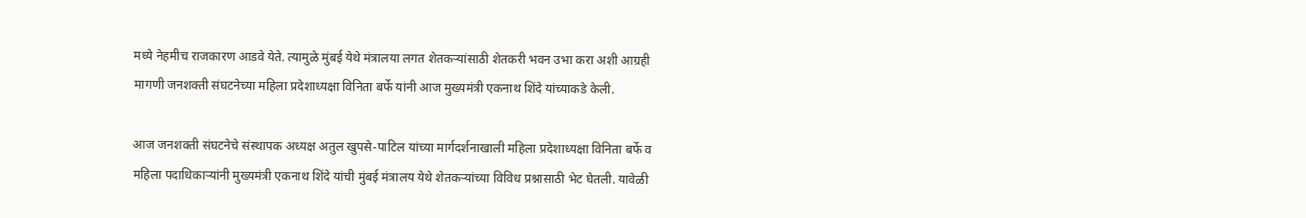मध्ये नेहमीच राजकारण आडवे येते. त्यामुळे मुंबई येथे मंत्रालया लगत शेतकऱ्यांसाठी शेतकरी भवन उभा करा अशी आग्रही मागणी जनशक्ती संघटनेच्या महिला प्रदेशाध्यक्षा विनिता बर्फे यांनी आज मुख्यमंत्री एकनाथ शिंदे यांच्याकडे केली.

आज जनशक्ती संघटनेचे संस्थापक अध्यक्ष अतुल खुपसे-पाटिल यांच्या मार्गदर्शनाखाली महिला प्रदेशाध्यक्षा विनिता बर्फे व महिला पदाधिकाऱ्यांनी मुख्यमंत्री एकनाथ शिंदे यांची मुंबई मंत्रालय येथे शेतकऱ्यांच्या विविध प्रश्नासाठी भेट घेतली. यावेळी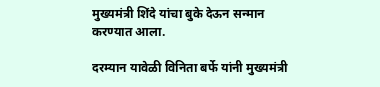मुख्यमंत्री शिंदे यांचा बुके देऊन सन्मान करण्यात आला.

दरम्यान यावेळी विनिता बर्फे यांनी मुख्यमंत्री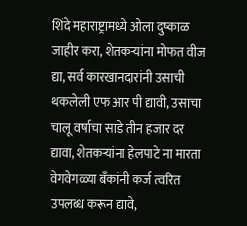शिंदे महाराष्ट्रामध्ये ओला दुष्काळ जाहीर करा, शेतकऱ्यांना मोफत वीज द्या, सर्व कारखानदारांनी उसाची थकलेली एफ आर पी द्यावी, उसाचा चालू वर्षाचा साडे तीन हजार दर द्यावा, शेतकऱ्यांना हेलपाटे ना मारता वेगवेगळ्या बँकांनी कर्ज त्वरित उपलब्ध करून द्यावे,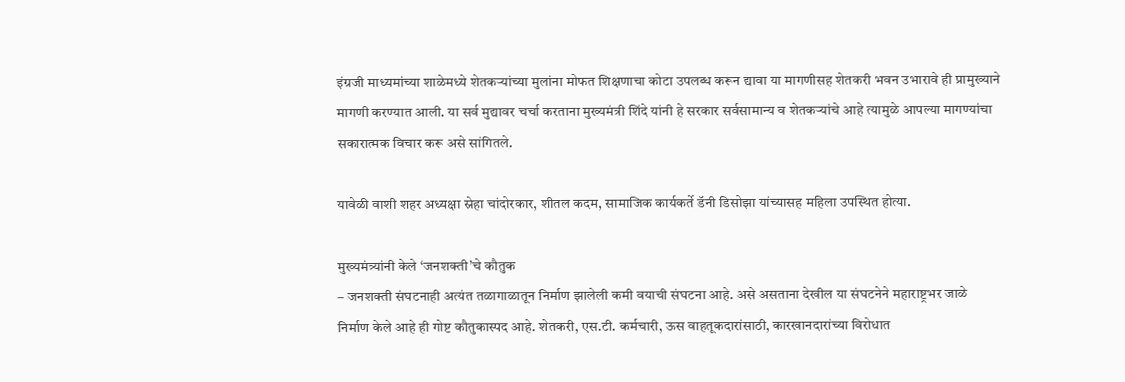इंग्रजी माध्यमांच्या शाळेमध्ये शेतकऱ्यांच्या मुलांना मोफत शिक्षणाचा कोटा उपलब्ध करून द्यावा या मागणीसह शेतकरी भवन उभारावे ही प्रामुख्याने मागणी करण्यात आली. या सर्व मुद्यावर चर्चा करताना मुख्यमंत्री शिंदे यांनी हे सरकार सर्वसामान्य व शेतकऱ्यांचे आहे त्यामुळे आपल्या मागण्यांचा सकारात्मक विचार करू असे सांगितले.

यावेळी वाशी शहर अध्यक्षा स्नेहा चांदोरकार, शीतल कदम, सामाजिक कार्यकर्ते डॅनी डिसोझा यांच्यासह महिला उपस्थित होत्या.

मुख्यमंत्र्यांनी केले ‘जनशक्ती’चे कौतुक
– जनशक्ती संघटनाही अत्यंत तळागाळातून निर्माण झालेली कमी वयाची संघटना आहे. असे असताना देखील या संघटनेने महाराष्ट्रभर जाळे निर्माण केले आहे ही गोष्ट कौतुकास्पद आहे. शेतकरी, एस.टी. कर्मचारी, ऊस वाहतूकदारांसाठी, कारखानदारांच्या विरोधात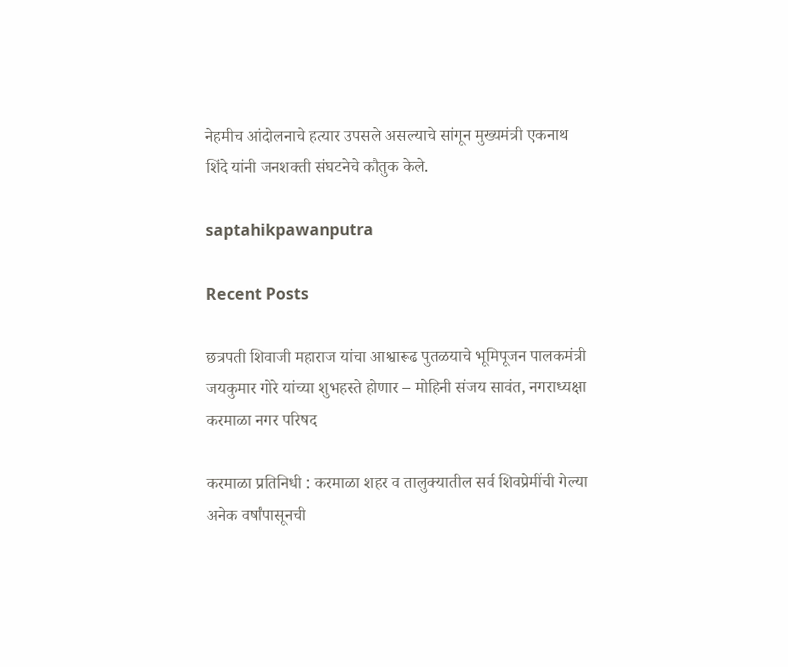नेहमीच आंदोलनाचे हत्यार उपसले असल्याचे सांगून मुख्यमंत्री एकनाथ शिंदे यांनी जनशक्ती संघटनेचे कौतुक केले.

saptahikpawanputra

Recent Posts

छत्रपती शिवाजी महाराज यांचा आश्वारूढ पुतळयाचे भूमिपूजन पालकमंत्री जयकुमार गोरे यांच्या शुभहस्ते होणार – मोहिनी संजय सावंत, नगराध्यक्षा करमाळा नगर परिषद

करमाळा प्रतिनिधी : करमाळा शहर व तालुक्यातील सर्व शिवप्रेमींची गेल्या अनेक वर्षांपासूनची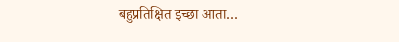बहुप्रतिक्षित इच्छा आता…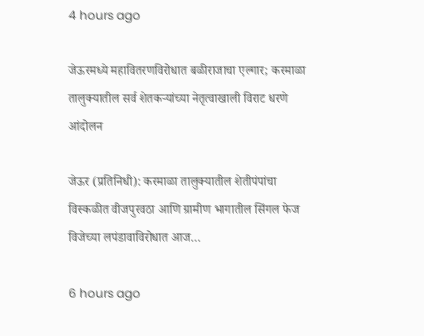4 hours ago

जेऊरमध्ये महावितरणविरोधात बळीराजाचा एल्गार; करमाळा तालुक्यातील सर्व शेतकऱ्यांच्या नेतृत्वाखाली विराट धरणे आंदोलन

जेऊर (प्रतिनिधी): करमाळा तालुक्यातील शेतीपंपांचा विस्कळीत वीजपुरवठा आणि ग्रामीण भागातील सिंगल फेज विजेच्या लपंडावाविरोधात आज…

6 hours ago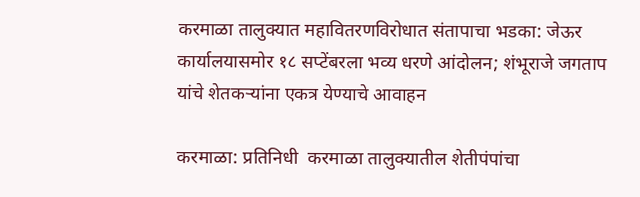करमाळा तालुक्यात महावितरणविरोधात संतापाचा भडका: जेऊर कार्यालयासमोर १८ सप्टेंबरला भव्य धरणे आंदोलन; शंभूराजे जगताप यांचे शेतकऱ्यांना एकत्र येण्याचे आवाहन

करमाळा: प्रतिनिधी  करमाळा तालुक्यातील शेतीपंपांचा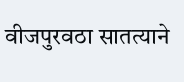वीजपुरवठा सातत्याने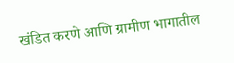खंडित करणे आणि ग्रामीण भागातील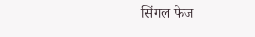सिंगल फेज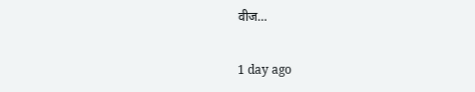वीज…

1 day ago